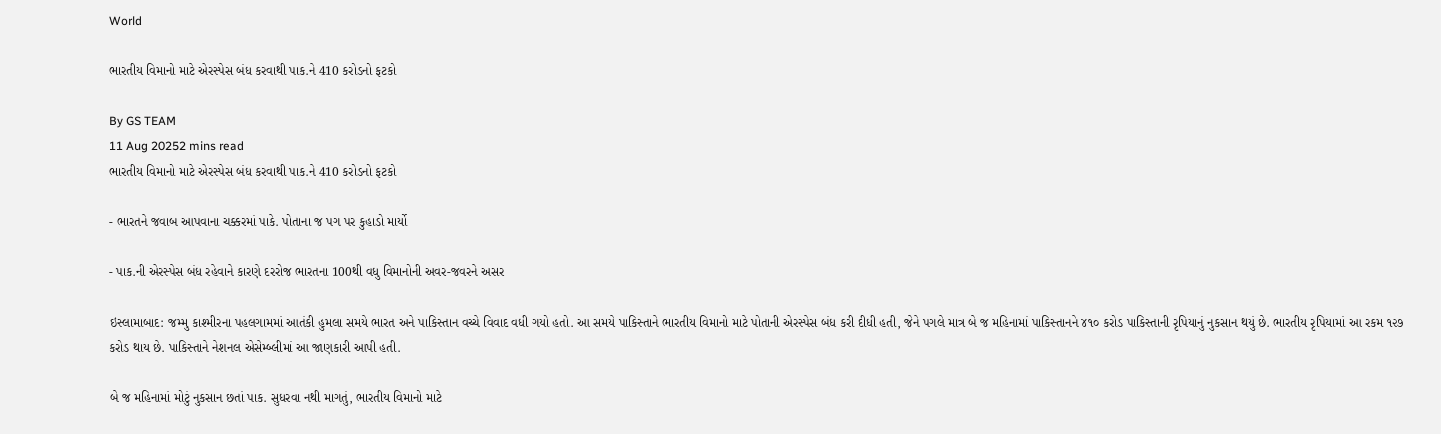World

ભારતીય વિમાનો માટે એરસ્પેસ બંધ કરવાથી પાક.ને 410 કરોડનો ફટકો

By GS TEAM
11 Aug 20252 mins read
ભારતીય વિમાનો માટે એરસ્પેસ બંધ કરવાથી પાક.ને 410 કરોડનો ફટકો

- ભારતને જવાબ આપવાના ચક્કરમાં પાકે. પોતાના જ પગ પર કુહાડો માર્યો

- પાક.ની એરસ્પેસ બંધ રહેવાને કારણે દરરોજ ભારતના 100થી વધુ વિમાનોની અવર-જવરને અસર

ઇસ્લામાબાદ: જમ્મુ કાશ્મીરના પહલગામમાં આતંકી હુમલા સમયે ભારત અને પાકિસ્તાન વચ્ચે વિવાદ વધી ગયો હતો. આ સમયે પાકિસ્તાને ભારતીય વિમાનો માટે પોતાની એરસ્પેસ બંધ કરી દીધી હતી, જેને પગલે માત્ર બે જ મહિનામાં પાકિસ્તાનને ૪૧૦ કરોડ પાકિસ્તાની રૃપિયાનું નુકસાન થયું છે. ભારતીય રૃપિયામાં આ રકમ ૧૨૭ કરોડ થાય છે. પાકિસ્તાને નેશનલ એસેમ્બ્લીમાં આ જાણકારી આપી હતી.

બે જ મહિનામાં મોટું નુકસાન છતાં પાક. સુધરવા નથી માગતું, ભારતીય વિમાનો માટે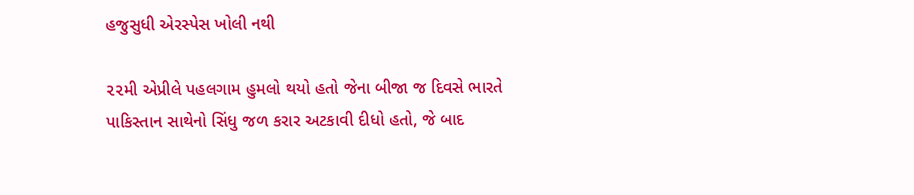હજુસુધી એરસ્પેસ ખોલી નથી

૨૨મી એપ્રીલે પહલગામ હુમલો થયો હતો જેના બીજા જ દિવસે ભારતે પાકિસ્તાન સાથેનો સિંધુ જળ કરાર અટકાવી દીધો હતો, જે બાદ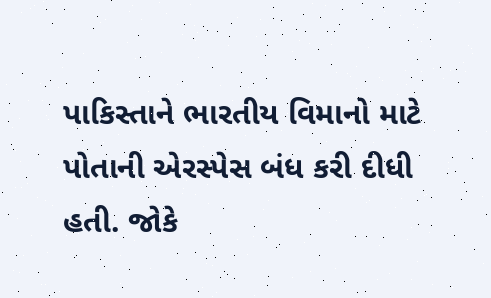પાકિસ્તાને ભારતીય વિમાનો માટે પોતાની એરસ્પેસ બંધ કરી દીધી હતી. જોકે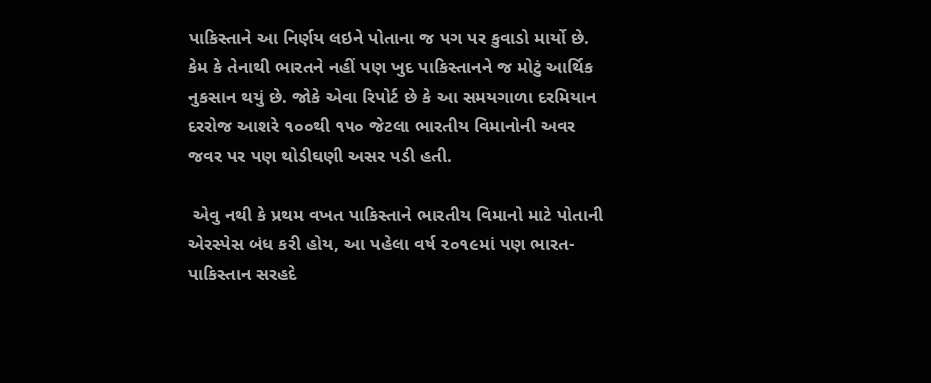પાકિસ્તાને આ નિર્ણય લઇને પોતાના જ પગ પર કુવાડો માર્યો છે. કેમ કે તેનાથી ભારતને નહીં પણ ખુદ પાકિસ્તાનને જ મોટું આર્થિક નુકસાન થયું છે. જોકે એવા રિપોર્ટ છે કે આ સમયગાળા દરમિયાન દરરોજ આશરે ૧૦૦થી ૧૫૦ જેટલા ભારતીય વિમાનોની અવર જવર પર પણ થોડીઘણી અસર પડી હતી.

 એવુ નથી કે પ્રથમ વખત પાકિસ્તાને ભારતીય વિમાનો માટે પોતાની એરસ્પેસ બંધ કરી હોય, આ પહેલા વર્ષ ૨૦૧૯માં પણ ભારત-પાકિસ્તાન સરહદે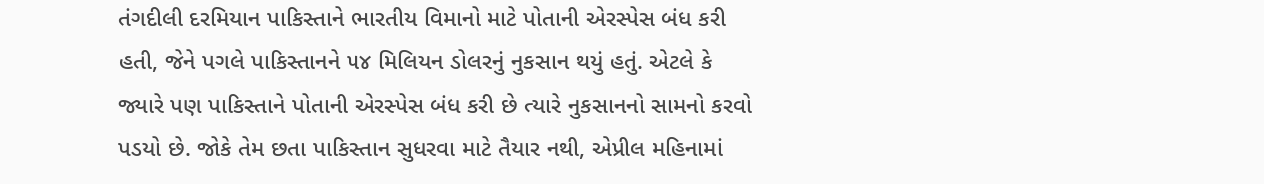તંગદીલી દરમિયાન પાકિસ્તાને ભારતીય વિમાનો માટે પોતાની એરસ્પેસ બંધ કરી હતી, જેને પગલે પાકિસ્તાનને ૫૪ મિલિયન ડોલરનું નુકસાન થયું હતું. એટલે કે જ્યારે પણ પાકિસ્તાને પોતાની એરસ્પેસ બંધ કરી છે ત્યારે નુકસાનનો સામનો કરવો પડયો છે. જોકે તેમ છતા પાકિસ્તાન સુધરવા માટે તૈયાર નથી, એપ્રીલ મહિનામાં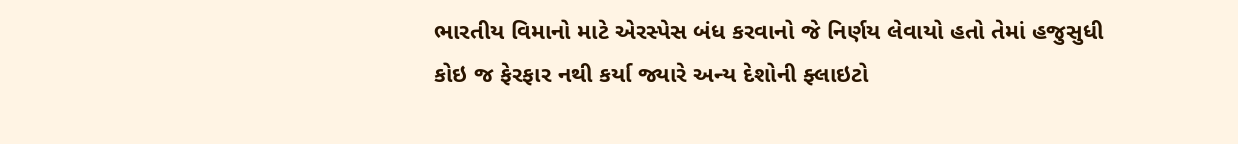ભારતીય વિમાનો માટે એરસ્પેસ બંધ કરવાનો જે નિર્ણય લેવાયો હતો તેમાં હજુસુધી કોઇ જ ફેરફાર નથી કર્યા જ્યારે અન્ય દેશોની ફ્લાઇટો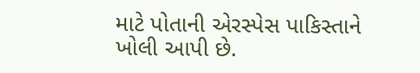માટે પોતાની એરસ્પેસ પાકિસ્તાને ખોલી આપી છે.